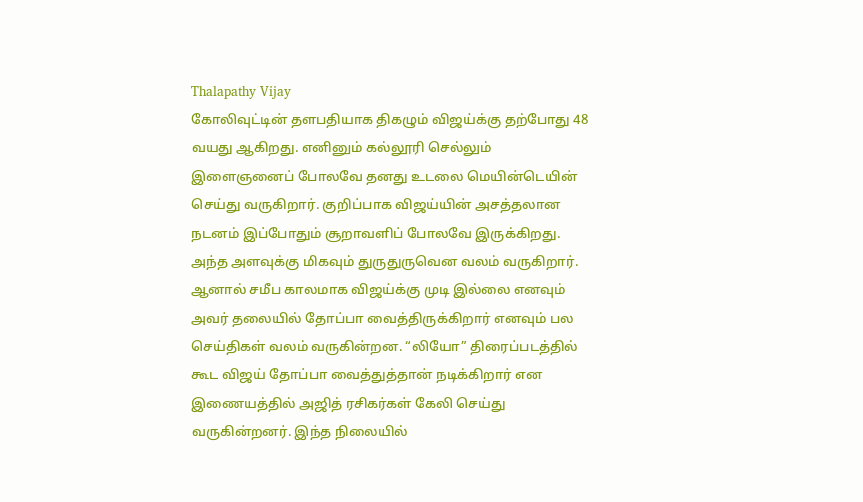Thalapathy Vijay
கோலிவுட்டின் தளபதியாக திகழும் விஜய்க்கு தற்போது 48 வயது ஆகிறது. எனினும் கல்லூரி செல்லும் இளைஞனைப் போலவே தனது உடலை மெயின்டெயின் செய்து வருகிறார். குறிப்பாக விஜய்யின் அசத்தலான நடனம் இப்போதும் சூறாவளிப் போலவே இருக்கிறது. அந்த அளவுக்கு மிகவும் துருதுருவென வலம் வருகிறார்.
ஆனால் சமீப காலமாக விஜய்க்கு முடி இல்லை எனவும் அவர் தலையில் தோப்பா வைத்திருக்கிறார் எனவும் பல செய்திகள் வலம் வருகின்றன. “லியோ” திரைப்படத்தில் கூட விஜய் தோப்பா வைத்துத்தான் நடிக்கிறார் என இணையத்தில் அஜித் ரசிகர்கள் கேலி செய்து வருகின்றனர். இந்த நிலையில்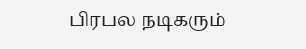பிரபல நடிகரும்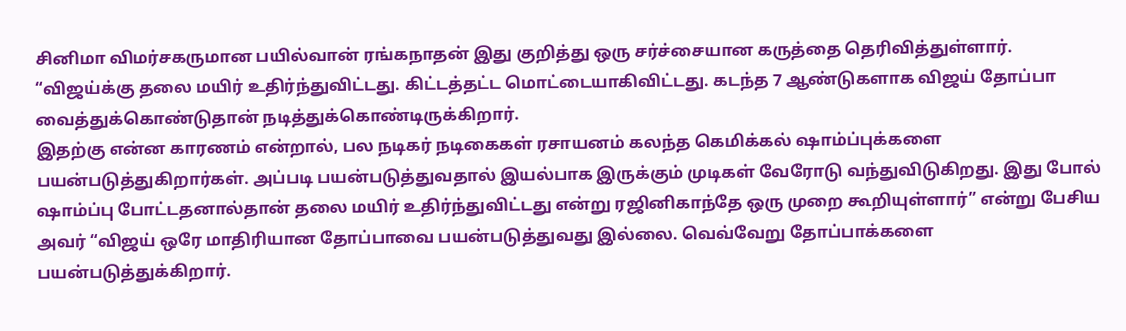சினிமா விமர்சகருமான பயில்வான் ரங்கநாதன் இது குறித்து ஒரு சர்ச்சையான கருத்தை தெரிவித்துள்ளார்.
“விஜய்க்கு தலை மயிர் உதிர்ந்துவிட்டது. கிட்டத்தட்ட மொட்டையாகிவிட்டது. கடந்த 7 ஆண்டுகளாக விஜய் தோப்பா வைத்துக்கொண்டுதான் நடித்துக்கொண்டிருக்கிறார்.
இதற்கு என்ன காரணம் என்றால், பல நடிகர் நடிகைகள் ரசாயனம் கலந்த கெமிக்கல் ஷாம்ப்புக்களை பயன்படுத்துகிறார்கள். அப்படி பயன்படுத்துவதால் இயல்பாக இருக்கும் முடிகள் வேரோடு வந்துவிடுகிறது. இது போல் ஷாம்ப்பு போட்டதனால்தான் தலை மயிர் உதிர்ந்துவிட்டது என்று ரஜினிகாந்தே ஒரு முறை கூறியுள்ளார்” என்று பேசிய அவர் “விஜய் ஒரே மாதிரியான தோப்பாவை பயன்படுத்துவது இல்லை. வெவ்வேறு தோப்பாக்களை பயன்படுத்துக்கிறார்.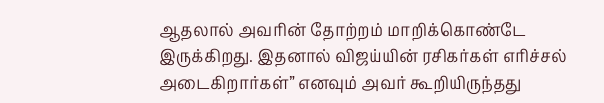ஆதலால் அவரின் தோற்றம் மாறிக்கொண்டே இருக்கிறது. இதனால் விஜய்யின் ரசிகர்கள் எரிச்சல் அடைகிறார்கள்” எனவும் அவர் கூறியிருந்தது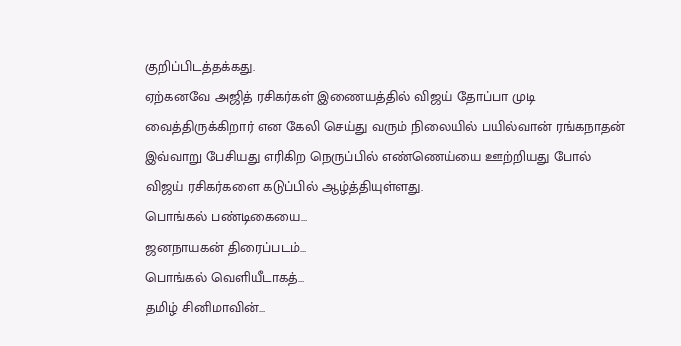குறிப்பிடத்தக்கது.
ஏற்கனவே அஜித் ரசிகர்கள் இணையத்தில் விஜய் தோப்பா முடி வைத்திருக்கிறார் என கேலி செய்து வரும் நிலையில் பயில்வான் ரங்கநாதன் இவ்வாறு பேசியது எரிகிற நெருப்பில் எண்ணெய்யை ஊற்றியது போல் விஜய் ரசிகர்களை கடுப்பில் ஆழ்த்தியுள்ளது.
பொங்கல் பண்டிகையை…
ஜனநாயகன் திரைப்படம்…
பொங்கல் வெளியீடாகத்…
தமிழ் சினிமாவின்…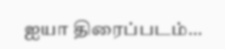ஐயா திரைப்படம்…